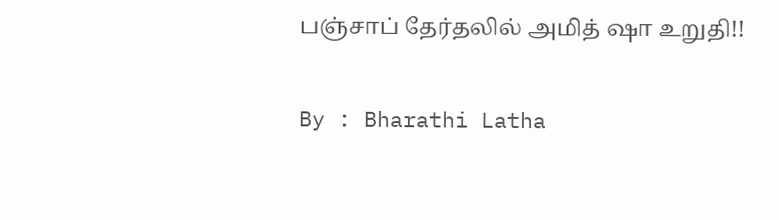பஞ்சாப் தேர்தலில் அமித் ஷா உறுதி!!

By : Bharathi Latha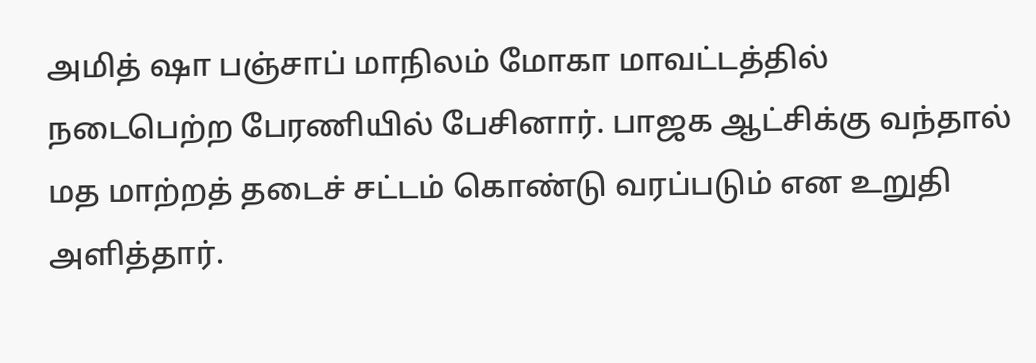அமித் ஷா பஞ்சாப் மாநிலம் மோகா மாவட்டத்தில் நடைபெற்ற பேரணியில் பேசினார். பாஜக ஆட்சிக்கு வந்தால் மத மாற்றத் தடைச் சட்டம் கொண்டு வரப்படும் என உறுதி அளித்தார்.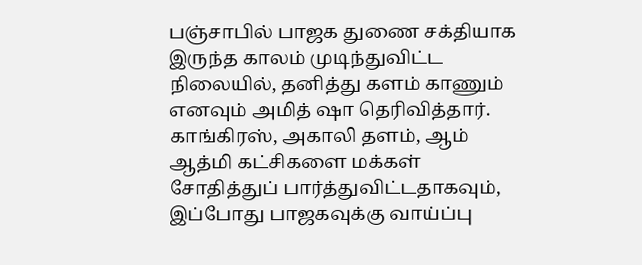பஞ்சாபில் பாஜக துணை சக்தியாக இருந்த காலம் முடிந்துவிட்ட நிலையில், தனித்து களம் காணும் எனவும் அமித் ஷா தெரிவித்தார்.
காங்கிரஸ், அகாலி தளம், ஆம் ஆத்மி கட்சிகளை மக்கள் சோதித்துப் பார்த்துவிட்டதாகவும், இப்போது பாஜகவுக்கு வாய்ப்பு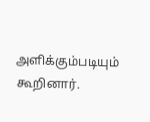அளிக்கும்படியும் கூறினார்.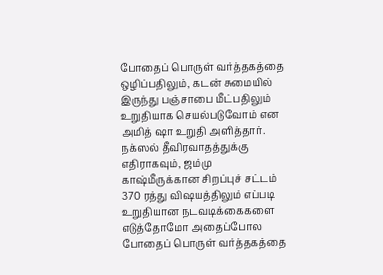போதைப் பொருள் வர்த்தகத்தை ஒழிப்பதிலும், கடன் சுமையில் இருந்து பஞ்சாபை மீட்பதிலும் உறுதியாக செயல்படுவோம் என அமித் ஷா உறுதி அளித்தார்.
நக்ஸல் தீவிரவாதத்துக்கு எதிராகவும், ஜம்மு காஷ்மீருக்கான சிறப்புச் சட்டம் 370 ரத்து விஷயத்திலும் எப்படி உறுதியான நடவடிக்கைகளை எடுத்தோமோ அதைப்போல போதைப் பொருள் வர்த்தகத்தை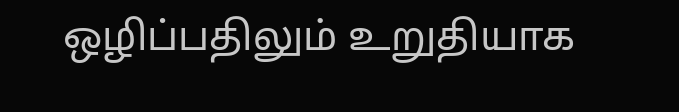ஒழிப்பதிலும் உறுதியாக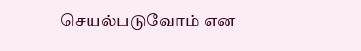செயல்படுவோம் என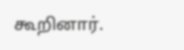கூறினார்.